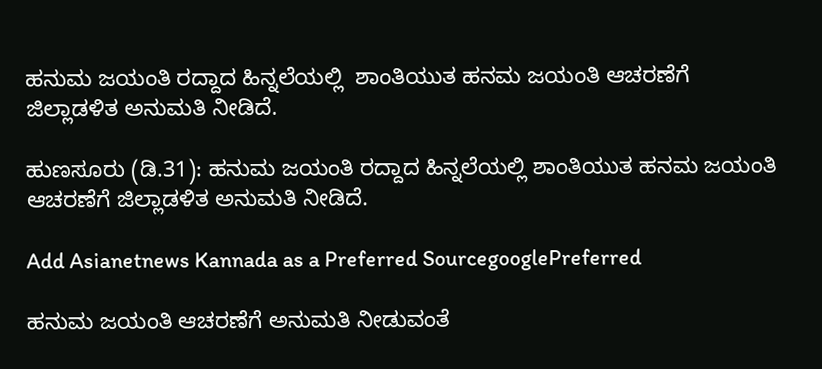ಹನುಮ ಜಯಂತಿ ರದ್ದಾದ ಹಿನ್ನಲೆಯಲ್ಲಿ  ಶಾಂತಿಯುತ ಹನಮ ಜಯಂತಿ ಆಚರಣೆಗೆ ಜಿಲ್ಲಾಡಳಿತ ಅನುಮತಿ ನೀಡಿದೆ.

ಹುಣಸೂರು (ಡಿ.31): ಹನುಮ ಜಯಂತಿ ರದ್ದಾದ ಹಿನ್ನಲೆಯಲ್ಲಿ ಶಾಂತಿಯುತ ಹನಮ ಜಯಂತಿ ಆಚರಣೆಗೆ ಜಿಲ್ಲಾಡಳಿತ ಅನುಮತಿ ನೀಡಿದೆ.

Add Asianetnews Kannada as a Preferred SourcegooglePreferred

ಹನುಮ ಜಯಂತಿ ಆಚರಣೆಗೆ ಅನುಮತಿ ನೀಡುವಂತೆ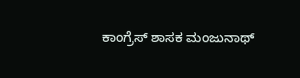ಕಾಂಗ್ರೆಸ್ ಶಾಸಕ ಮಂಜುನಾಥ್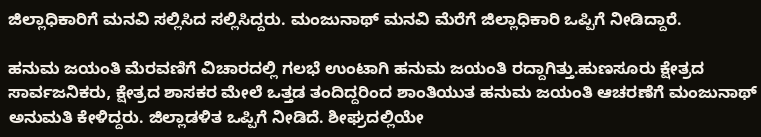ಜಿಲ್ಲಾಧಿಕಾರಿಗೆ ಮನವಿ ಸಲ್ಲಿಸಿದ ಸಲ್ಲಿಸಿದ್ದರು. ಮಂಜುನಾಥ್ ಮನವಿ ಮೆರೆಗೆ ಜಿಲ್ಲಾಧಿಕಾರಿ ಒಪ್ಪಿಗೆ ನೀಡಿದ್ದಾರೆ.

ಹನುಮ ಜಯಂತಿ ಮೆರವಣಿಗೆ ವಿಚಾರದಲ್ಲಿ ಗಲಭೆ ಉಂಟಾಗಿ ಹನುಮ ಜಯಂತಿ ರದ್ದಾಗಿತ್ತು.ಹುಣಸೂರು ಕ್ಷೇತ್ರದ ಸಾರ್ವಜನಿಕರು, ಕ್ಷೇತ್ರದ ಶಾಸಕರ ಮೇಲೆ ಒತ್ತಡ ತಂದಿದ್ದರಿಂದ ಶಾಂತಿಯುತ ಹನುಮ ಜಯಂತಿ ಆಚರಣೆಗೆ ಮಂಜುನಾಥ್ ಅನುಮತಿ ಕೇಳಿದ್ದರು. ಜಿಲ್ಲಾಡಳಿತ ಒಪ್ಪಿಗೆ ನೀಡಿದೆ. ಶೀಘ್ರದಲ್ಲಿಯೇ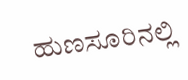ಹುಣಸೂರಿನಲ್ಲಿ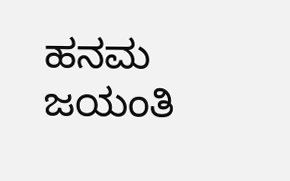ಹನಮ ಜಯಂತಿ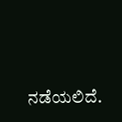ನಡೆಯಲಿದೆ.